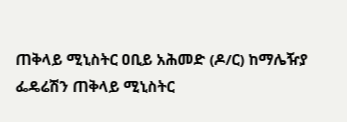ጠቅላይ ሚኒስትር ዐቢይ አሕመድ (ዶ/ር) ከማሌዥያ ፌዴሬሽን ጠቅላይ ሚኒስትር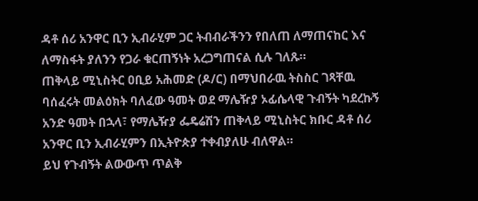ዳቶ ሰሪ አንዋር ቢን ኢብራሂም ጋር ትብብራችንን የበለጠ ለማጠናከር እና ለማስፋት ያለንን የጋራ ቁርጠኝነት አረጋግጠናል ሲሉ ገለጹ።
ጠቅላይ ሚኒስትር ዐቢይ አሕመድ (ዶ/ር) በማህበራዉ ትስስር ገጻቸዉ ባሰፈሩት መልዕክት ባለፈው ዓመት ወደ ማሌዥያ ኦፊሴላዊ ጉብኝት ካደረኩኝ አንድ ዓመት በኋላ፣ የማሌዥያ ፌዴሬሽን ጠቅላይ ሚኒስትር ክቡር ዳቶ ሰሪ አንዋር ቢን ኢብራሂምን በኢትዮጵያ ተቀብያለሁ ብለዋል።
ይህ የጉብኝት ልውውጥ ጥልቅ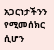አጋርነታችንን የሚመሰክር ሲሆን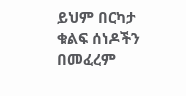ይህም በርካታ ቁልፍ ሰነዶችን በመፈረም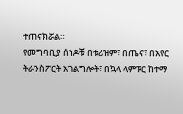ተጠናክሯል።
የመግባቢያ ሰነዶቹ በቱሪዝም፣ በጤና፣ በአየር ትራንስፖርት አገልግሎት፣ በኳላ ላምፑር ከተማ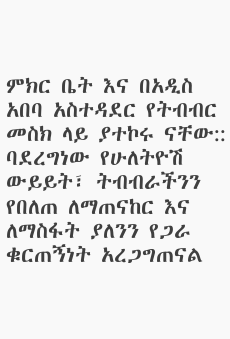ምክር ቤት እና በአዲስ አበባ አስተዳደር የትብብር መስክ ላይ ያተኮሩ ናቸው::
ባደረግነው የሁለትዮሽ ውይይት፣ ትብብራችንን የበለጠ ለማጠናከር እና ለማስፋት ያለንን የጋራ ቁርጠኝነት አረጋግጠናል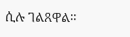ሲሉ ገልጸዋል።